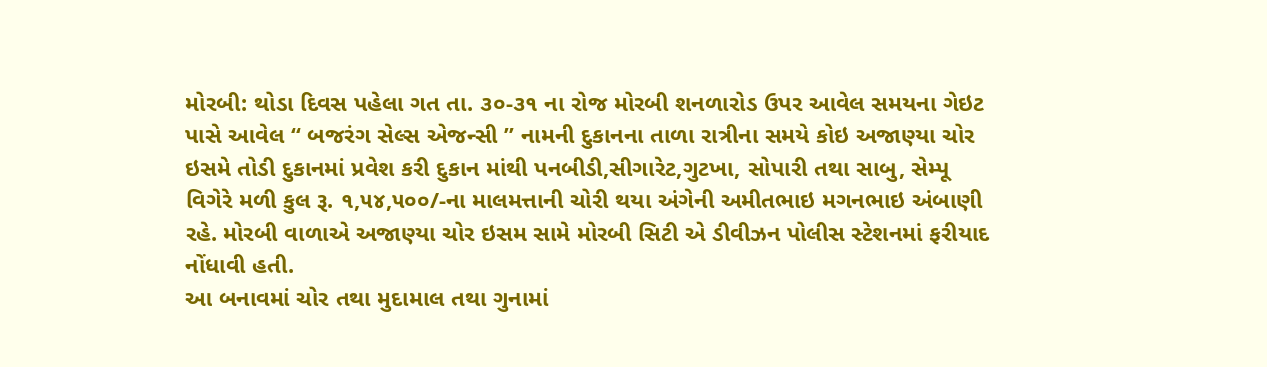મોરબી: થોડા દિવસ પહેલા ગત તા. ૩૦-૩૧ ના રોજ મોરબી શનળારોડ ઉપર આવેલ સમયના ગેઇટ પાસે આવેલ “ બજરંગ સેલ્સ એજન્સી ” નામની દુકાનના તાળા રાત્રીના સમયે કોઇ અજાણ્યા ચોર ઇસમે તોડી દુકાનમાં પ્રવેશ કરી દુકાન માંથી પનબીડી,સીગારેટ,ગુટખા, સોપારી તથા સાબુ, સેમ્પૂ વિગેરે મળી કુલ રૂ. ૧,૫૪,૫૦૦/-ના માલમત્તાની ચોરી થયા અંગેની અમીતભાઇ મગનભાઇ અંબાણી રહે. મોરબી વાળાએ અજાણ્યા ચોર ઇસમ સામે મોરબી સિટી એ ડીવીઝન પોલીસ સ્ટેશનમાં ફરીયાદ નોંધાવી હતી.
આ બનાવમાં ચોર તથા મુદામાલ તથા ગુનામાં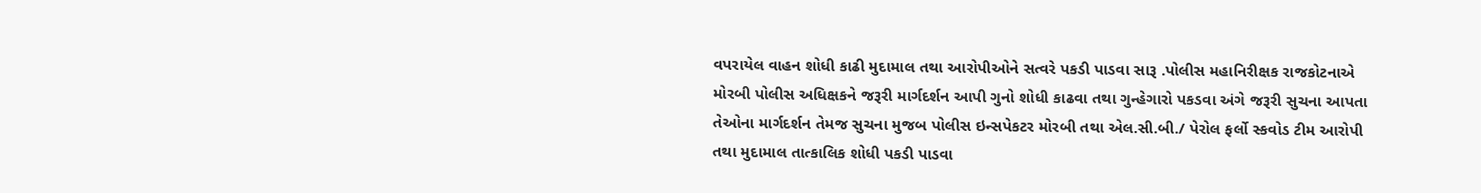વપરાયેલ વાહન શોધી કાઢી મુદામાલ તથા આરોપીઓને સત્વરે પકડી પાડવા સારૂ .પોલીસ મહાનિરીક્ષક રાજકોટનાએ મોરબી પોલીસ અધિક્ષકને જરૂરી માર્ગદર્શન આપી ગુનો શોધી કાઢવા તથા ગુન્હેગારો પકડવા અંગે જરૂરી સુચના આપતા તેઓના માર્ગદર્શન તેમજ સુચના મુજબ પોલીસ ઇન્સપેકટર મોરબી તથા એલ.સી.બી./ પેરોલ ફર્લો સ્કવોડ ટીમ આરોપી તથા મુદામાલ તાત્કાલિક શોધી પકડી પાડવા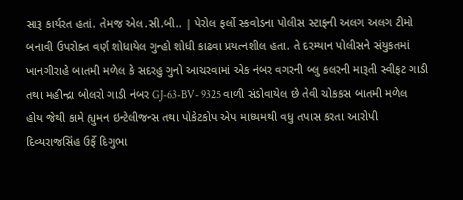સારૂ કાર્યરત હતાં. તેમજ એલ.સી.બી.. | પેરોલ ફર્લો સ્કવોડના પોલીસ સ્ટાફની અલગ અલગ ટીમો બનાવી ઉપરોક્ત વર્ણ શોધાયેલ ગુન્હો શોધી કાઢવા પ્રયત્નશીલ હતા. તે દરમ્યાન પોલીસને સંયુકતમાં ખાનગીરાહે બાતમી મળેલ કે સદરહુ ગુનો આચરવામાં એક નંબર વગરની બ્લુ કલરની મારૂતી સ્વીફટ ગાડી તથા મહીન્દ્રા બોલરો ગાડી નંબર GJ-63-BV- 9325 વાળી સંડોવાયેલ છે તેવી ચોકકસ બાતમી મળેલ હોય જેથી કામે હ્યુમન ઇન્ટેલીજન્સ તથા પોકેટકોપ એપ માધ્યમથી વધુ તપાસ કરતા આરોપી દિવ્યરાજસિંહ ઉર્ફે દિગુભા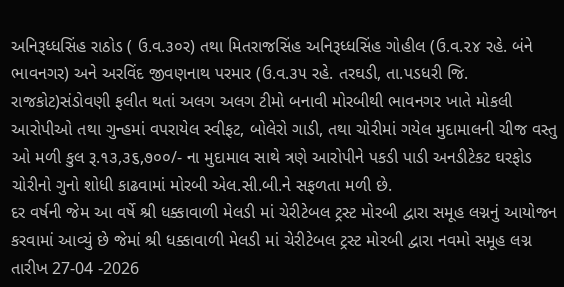અનિરૂધ્ધસિંહ રાઠોડ ( ઉ.વ.૩૦ર) તથા મિતરાજસિંહ અનિરૂધ્ધસિંહ ગોહીલ (ઉ.વ.૨૪ રહે. બંને ભાવનગર) અને અરવિંદ જીવણનાથ પરમાર (ઉ.વ.૩૫ રહે. તરઘડી, તા.પડધરી જિ. રાજકોટ)સંડોવણી ફલીત થતાં અલગ અલગ ટીમો બનાવી મોરબીથી ભાવનગર ખાતે મોકલી આરોપીઓ તથા ગુન્હમાં વપરાયેલ સ્વીફટ, બોલેરો ગાડી, તથા ચોરીમાં ગયેલ મુદામાલની ચીજ વસ્તુ ઓ મળી કુલ રૂ.૧૩,૩૬,૭૦૦/- ના મુદામાલ સાથે ત્રણે આરોપીને પકડી પાડી અનડીટેકટ ઘરફોડ ચોરીનો ગુનો શોધી કાઢવામાં મોરબી એલ.સી.બી.ને સફળતા મળી છે.
દર વર્ષની જેમ આ વર્ષે શ્રી ધક્કાવાળી મેલડી માં ચેરીટેબલ ટ્રસ્ટ મોરબી દ્વારા સમૂહ લગ્નનું આયોજન કરવામાં આવ્યું છે જેમાં શ્રી ધક્કાવાળી મેલડી માં ચેરીટેબલ ટ્રસ્ટ મોરબી દ્વારા નવમો સમૂહ લગ્ન તારીખ 27-04 -2026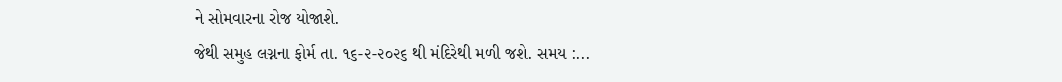ને સોમવારના રોજ યોજાશે.
જેથી સમુહ લગ્નના ફોર્મ તા. ૧૬-૨-૨૦૨૬ થી મંદિરેથી મળી જશે. સમય :...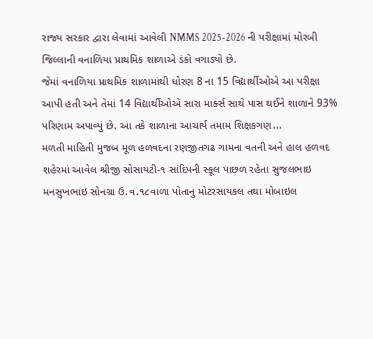રાજ્ય સરકાર દ્વારા લેવામાં આવેલી NMMS 2025-2026 ની પરીક્ષામાં મોરબી જિલ્લાની વનાળિયા પ્રાથમિક શાળાએ ડંકો વગાડ્યો છે.
જેમાં વનાળિયા પ્રાથમિક શાળામાંથી ધોરણ 8 ના 15 વિદ્યાર્થીઓએ આ પરીક્ષા આપી હતી અને તેમાં 14 વિદ્યાર્થીઓએ સારા માર્ક્સ સાથે પાસ થઈને શાળાને 93% પરિણામ અપાવ્યું છે. આ તકે શાળાના આચાર્ય તમામ શિક્ષકગણ...
મળતી માહિતી મુજબ મૂળ હળવદના રણજીતગઢ ગામના વતની અને હાલ હળવદ શહેરમાં આવેલ શ્રીજી સોસાયટી-૧ સાંદિપની સ્કૂલ પાછળ રહેતા સુજલભાઇ મનસુખભાઇ સોનગ્રા ઉ.વ.૧૮વાળા પોતાનુ મોટરસાયકલ તથા મોબાઇલ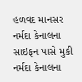હળવદ માનસર નર્મદા કેનાલના સાઇફન પાસે મુકી નર્મદા કેનાલના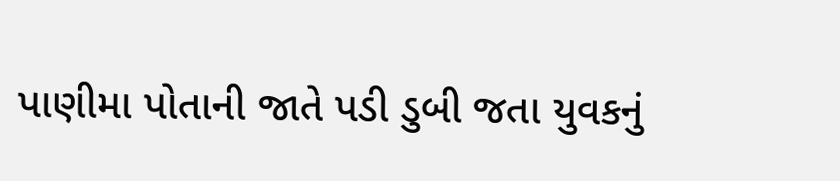પાણીમા પોતાની જાતે પડી ડુબી જતા યુવકનું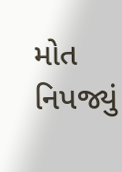મોત નિપજ્યું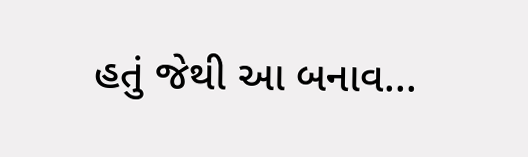હતું જેથી આ બનાવ...